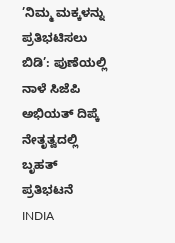’ನಿಮ್ಮ ಮಕ್ಕಳನ್ನು ಪ್ರತಿಭಟಿಸಲು ಬಿಡಿ’: ಪುಣೆಯಲ್ಲಿ ನಾಳೆ ಸಿಜೆಪಿ ಅಭಿಯತ್ ದಿಪ್ಕೆ ನೇತೃತ್ವದಲ್ಲಿ ಬೃಹತ್ ಪ್ರತಿಭಟನೆ
INDIA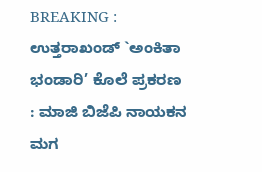BREAKING : ಉತ್ತರಾಖಂಡ್ `ಅಂಕಿತಾ ಭಂಡಾರಿ’ ಕೊಲೆ ಪ್ರಕರಣ : ಮಾಜಿ ಬಿಜೆಪಿ ನಾಯಕನ ಮಗ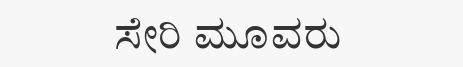ಸೇರಿ ಮೂವರು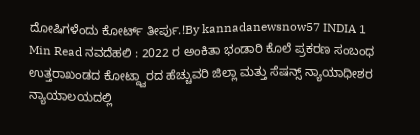ದೋಷಿಗಳೆಂದು ಕೋರ್ಟ್ ತೀರ್ಪು.!By kannadanewsnow57 INDIA 1 Min Read ನವದೆಹಲಿ : 2022 ರ ಅಂಕಿತಾ ಭಂಡಾರಿ ಕೊಲೆ ಪ್ರಕರಣ ಸಂಬಂಧ ಉತ್ತರಾಖಂಡದ ಕೋಟ್ದ್ವಾರದ ಹೆಚ್ಚುವರಿ ಜಿಲ್ಲಾ ಮತ್ತು ಸೆಷನ್ಸ್ ನ್ಯಾಯಾಧೀಶರ ನ್ಯಾಯಾಲಯದಲ್ಲಿ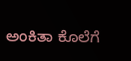ಅಂಕಿತಾ ಕೊಲೆಗೆ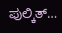ಪುಲ್ಕಿತ್…